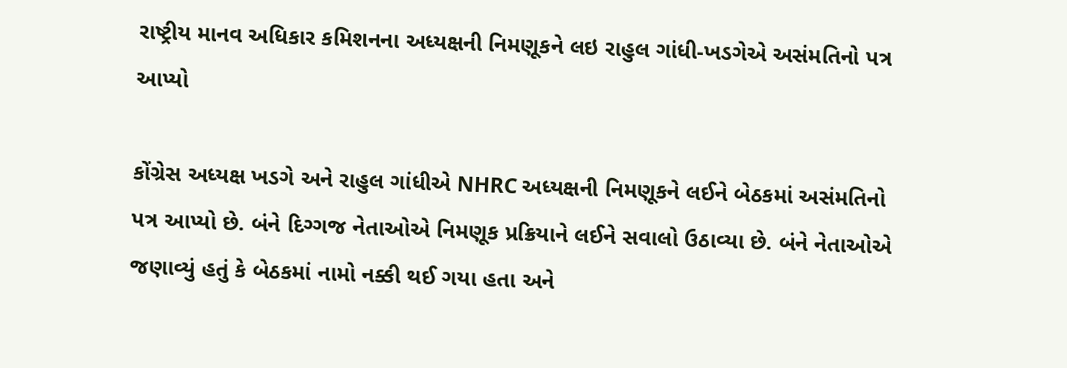રાષ્ટ્રીય માનવ અધિકાર કમિશનના અધ્યક્ષની નિમણૂકને લઇ રાહુલ ગાંધી-ખડગેએ અસંમતિનો પત્ર આપ્યો

કોંગ્રેસ અધ્યક્ષ ખડગે અને રાહુલ ગાંધીએ NHRC અધ્યક્ષની નિમણૂકને લઈને બેઠકમાં અસંમતિનો પત્ર આપ્યો છે. બંને દિગ્ગજ નેતાઓએ નિમણૂક પ્રક્રિયાને લઈને સવાલો ઉઠાવ્યા છે. બંને નેતાઓએ જણાવ્યું હતું કે બેઠકમાં નામો નક્કી થઈ ગયા હતા અને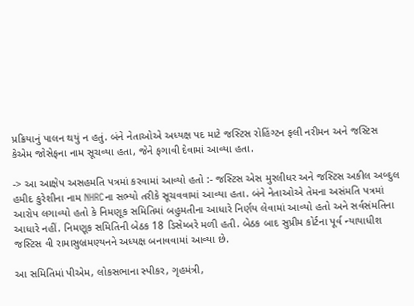પ્રક્રિયાનું પાલન થયું ન હતું. બંને નેતાઓએ અધ્યક્ષ પદ માટે જસ્ટિસ રોહિંગ્ટન ફલી નરીમન અને જસ્ટિસ કેએમ જોસેફના નામ સૂચવ્યા હતા, જેને ફગાવી દેવામાં આવ્યા હતા.

-> આ આક્ષેપ અસહમતિ પત્રમાં કરવામાં આવ્યો હતો :- જસ્ટિસ એસ મુરલીધર અને જસ્ટિસ અકીલ અબ્દુલ હમીદ કુરેશીના નામ NHRCના સભ્યો તરીકે સૂચવવામાં આવ્યા હતા. બંને નેતાઓએ તેમના અસંમતિ પત્રમાં આરોપ લગાવ્યો હતો કે નિમણૂક સમિતિમાં બહુમતીના આધારે નિર્ણય લેવામાં આવ્યો હતો અને સર્વસંમતિના આધારે નહીં. નિમણૂક સમિતિની બેઠક 18 ડિસેમ્બરે મળી હતી. બેઠક બાદ સુપ્રીમ કોર્ટના પૂર્વ ન્યાયાધીશ જસ્ટિસ વી રામાસુબ્રમણ્યનને અધ્યક્ષ બનાવવામાં આવ્યા છે.

આ સમિતિમાં પીએમ, લોકસભાના સ્પીકર, ગૃહમંત્રી,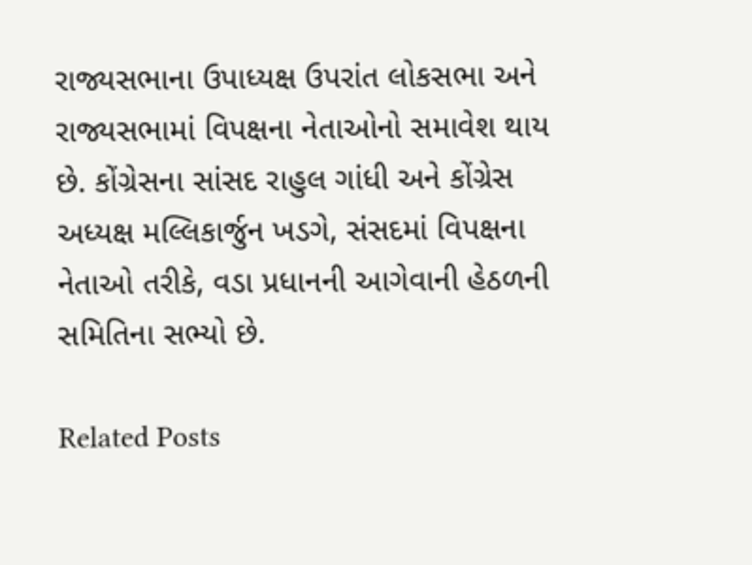રાજ્યસભાના ઉપાધ્યક્ષ ઉપરાંત લોકસભા અને રાજ્યસભામાં વિપક્ષના નેતાઓનો સમાવેશ થાય છે. કોંગ્રેસના સાંસદ રાહુલ ગાંધી અને કોંગ્રેસ અધ્યક્ષ મલ્લિકાર્જુન ખડગે, સંસદમાં વિપક્ષના નેતાઓ તરીકે, વડા પ્રધાનની આગેવાની હેઠળની સમિતિના સભ્યો છે.

Related Posts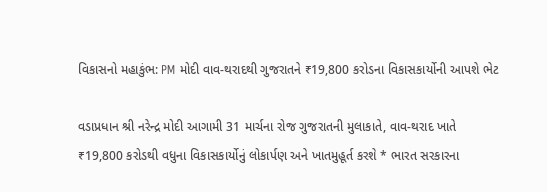વિકાસનો મહાકુંભ: PM મોદી વાવ-થરાદથી ગુજરાતને ₹19,800 કરોડના વિકાસકાર્યોની આપશે ભેટ

વડાપ્રધાન શ્રી નરેન્દ્ર મોદી આગામી 31 માર્ચના રોજ ગુજરાતની મુલાકાતે, વાવ-થરાદ ખાતે ₹19,800 કરોડથી વધુના વિકાસકાર્યોનું લોકાર્પણ અને ખાતમુહૂર્ત કરશે * ભારત સરકારના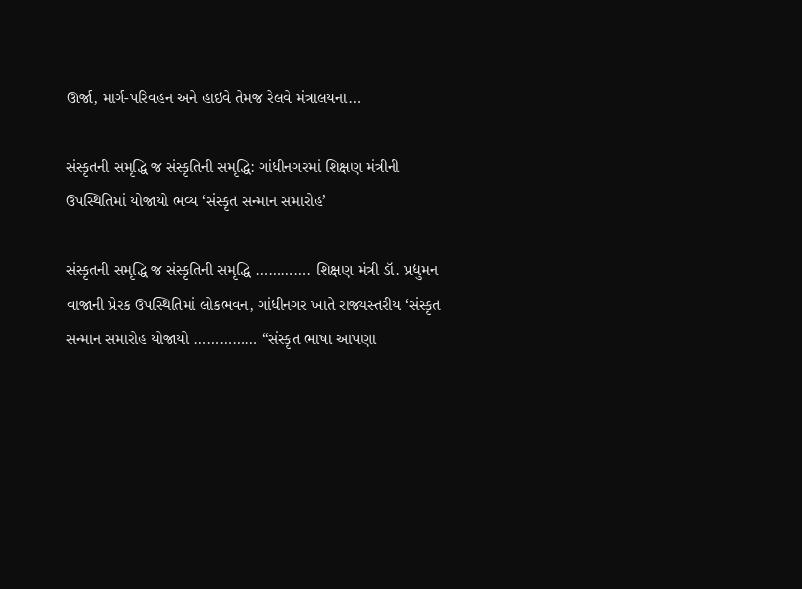ઊર્જા, માર્ગ-પરિવહન અને હાઇવે તેમજ રેલવે મંત્રાલયના…

સંસ્કૃતની સમૃદ્ધિ જ સંસ્કૃતિની સમૃદ્ધિ: ગાંધીનગરમાં શિક્ષણ મંત્રીની ઉપસ્થિતિમાં યોજાયો ભવ્ય ‘સંસ્કૃત સન્માન સમારોહ’

સંસ્કૃતની સમૃદ્ધિ જ સંસ્કૃતિની સમૃદ્ધિ …………. શિક્ષણ મંત્રી ડૉ. પ્રદ્યુમન વાજાની પ્રેરક ઉપસ્થિતિમાં લોકભવન, ગાંધીનગર ખાતે રાજ્યસ્તરીય ‘સંસ્કૃત સન્માન સમારોહ યોજાયો …………… “સંસ્કૃત ભાષા આપણા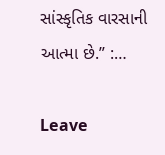સાંસ્કૃતિક વારસાની આત્મા છે.” :…

Leave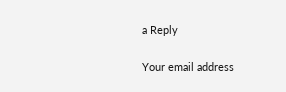a Reply

Your email address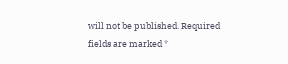will not be published. Required fields are marked *